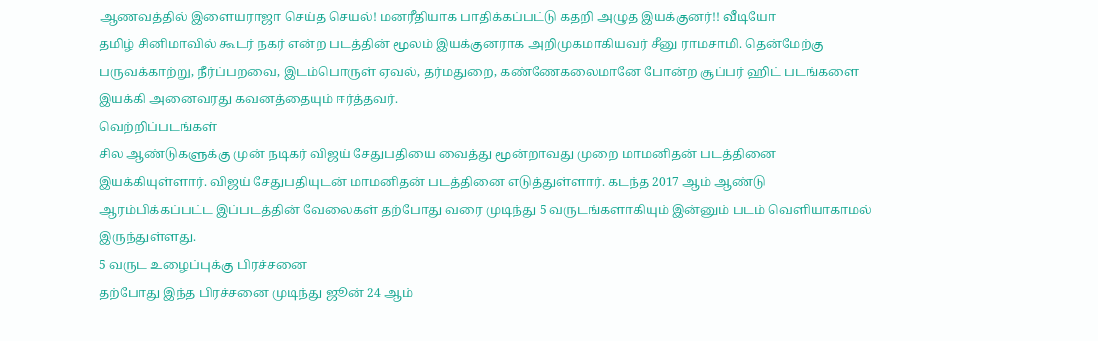ஆணவத்தில் இளையராஜா செய்த செயல்! மனரீதியாக பாதிக்கப்பட்டு கதறி அழுத இயக்குனர்!! வீடியோ
தமிழ் சினிமாவில் கூடர் நகர் என்ற படத்தின் மூலம் இயக்குனராக அறிமுகமாகியவர் சீனு ராமசாமி. தென்மேற்கு பருவக்காற்று, நீர்ப்பறவை, இடம்பொருள் ஏவல், தர்மதுறை, கண்ணேகலைமானே போன்ற சூப்பர் ஹிட் படங்களை இயக்கி அனைவரது கவனத்தையும் ஈர்த்தவர்.
வெற்றிப்படங்கள்
சில ஆண்டுகளுக்கு முன் நடிகர் விஜய் சேதுபதியை வைத்து மூன்றாவது முறை மாமனிதன் படத்தினை இயக்கியுள்ளார். விஜய் சேதுபதியுடன் மாமனிதன் படத்தினை எடுத்துள்ளார். கடந்த 2017 ஆம் ஆண்டு ஆரம்பிக்கப்பட்ட இப்படத்தின் வேலைகள் தற்போது வரை முடிந்து 5 வருடங்களாகியும் இன்னும் படம் வெளியாகாமல் இருந்துள்ளது.
5 வருட உழைப்புக்கு பிரச்சனை
தற்போது இந்த பிரச்சனை முடிந்து ஜூன் 24 ஆம்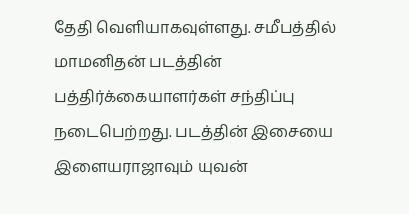தேதி வெளியாகவுள்ளது. சமீபத்தில் மாமனிதன் படத்தின் பத்திர்க்கையாளர்கள் சந்திப்பு நடைபெற்றது. படத்தின் இசையை இளையராஜாவும் யுவன்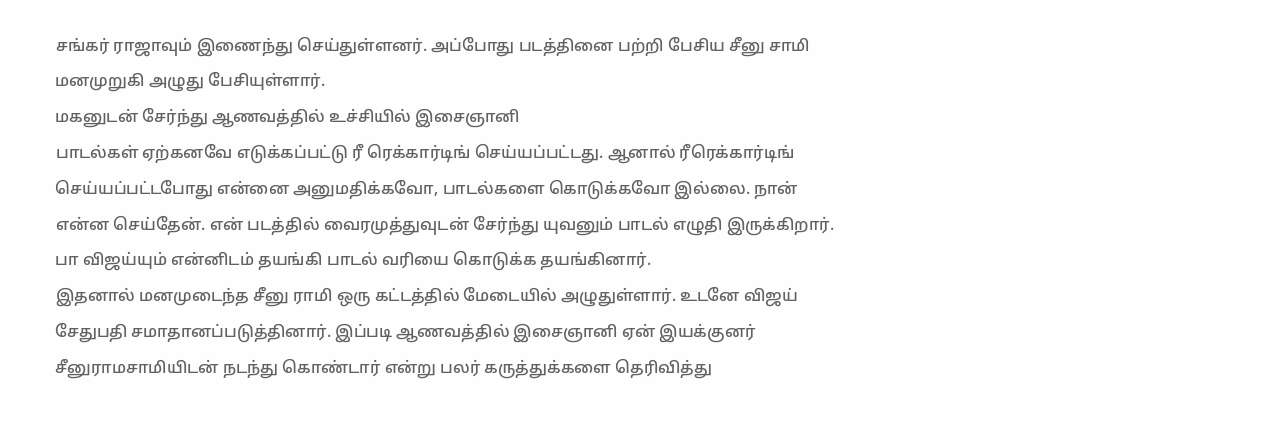சங்கர் ராஜாவும் இணைந்து செய்துள்ளனர். அப்போது படத்தினை பற்றி பேசிய சீனு சாமி மனமுறுகி அழுது பேசியுள்ளார்.
மகனுடன் சேர்ந்து ஆணவத்தில் உச்சியில் இசைஞானி
பாடல்கள் ஏற்கனவே எடுக்கப்பட்டு ரீ ரெக்கார்டிங் செய்யப்பட்டது. ஆனால் ரீரெக்கார்டிங் செய்யப்பட்டபோது என்னை அனுமதிக்கவோ, பாடல்களை கொடுக்கவோ இல்லை. நான் என்ன செய்தேன். என் படத்தில் வைரமுத்துவுடன் சேர்ந்து யுவனும் பாடல் எழுதி இருக்கிறார். பா விஜய்யும் என்னிடம் தயங்கி பாடல் வரியை கொடுக்க தயங்கினார்.
இதனால் மனமுடைந்த சீனு ராமி ஒரு கட்டத்தில் மேடையில் அழுதுள்ளார். உடனே விஜய் சேதுபதி சமாதானப்படுத்தினார். இப்படி ஆணவத்தில் இசைஞானி ஏன் இயக்குனர் சீனுராமசாமியிடன் நடந்து கொண்டார் என்று பலர் கருத்துக்களை தெரிவித்து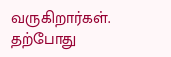வருகிறார்கள். தற்போது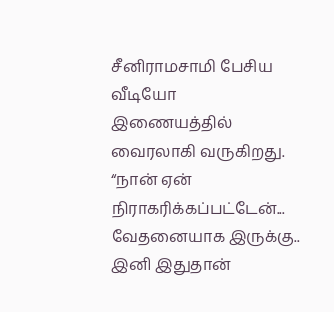சீனிராமசாமி பேசிய வீடியோ இணையத்தில் வைரலாகி வருகிறது.
“நான் ஏன் நிராகரிக்கப்பட்டேன்... வேதனையாக இருக்கு.. இனி இதுதான்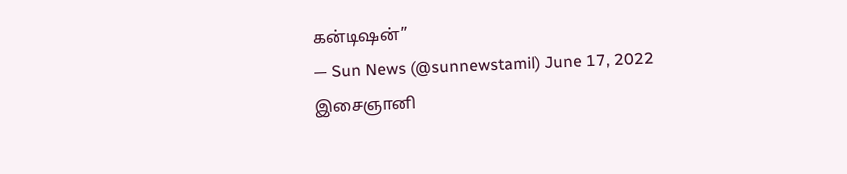கன்டிஷன்”
— Sun News (@sunnewstamil) June 17, 2022
இசைஞானி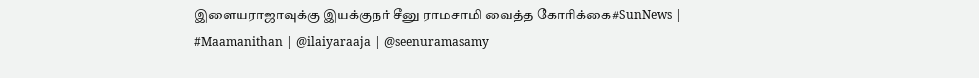இளையராஜாவுக்கு இயக்குநர் சீனு ராமசாமி வைத்த கோரிக்கை#SunNews | #Maamanithan | @ilaiyaraaja | @seenuramasamy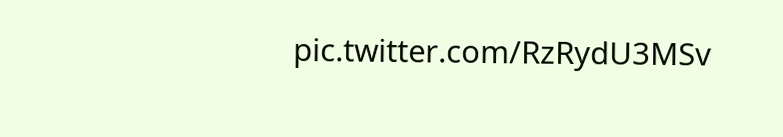pic.twitter.com/RzRydU3MSv